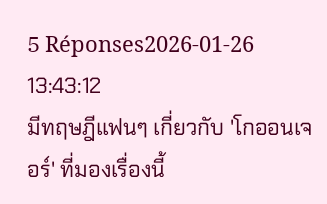5 Réponses2026-01-26 13:43:12
มีทฤษฎีแฟนๆ เกี่ยวกับ 'โกออนเจอร์' ที่มองเรื่องนี้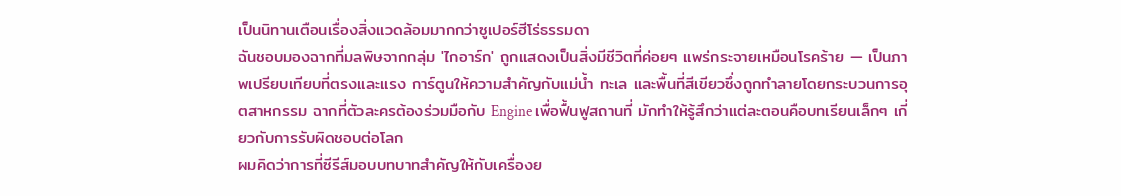เป็นนิทานเตือนเรื่องสิ่งแวดล้อมมากกว่าซูเปอร์ฮีโร่ธรรมดา
ฉันชอบมองฉากที่มลพิษจากกลุ่ม 'ไกอาร์ก' ถูกแสดงเป็นสิ่งมีชีวิตที่ค่อยๆ แพร่กระจายเหมือนโรคร้าย — เป็นภาพเปรียบเทียบที่ตรงและแรง การ์ตูนให้ความสำคัญกับแม่น้ำ ทะเล และพื้นที่สีเขียวซึ่งถูกทำลายโดยกระบวนการอุตสาหกรรม ฉากที่ตัวละครต้องร่วมมือกับ Engine เพื่อฟื้นฟูสถานที่ มักทำให้รู้สึกว่าแต่ละตอนคือบทเรียนเล็กๆ เกี่ยวกับการรับผิดชอบต่อโลก
ผมคิดว่าการที่ซีรีส์มอบบทบาทสำคัญให้กับเครื่องย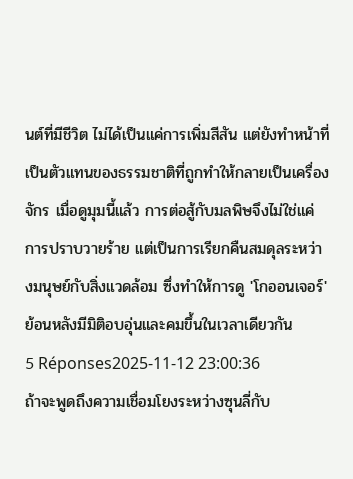นต์ที่มีชีวิต ไม่ได้เป็นแค่การเพิ่มสีสัน แต่ยังทำหน้าที่เป็นตัวแทนของธรรมชาติที่ถูกทำให้กลายเป็นเครื่องจักร เมื่อดูมุมนี้แล้ว การต่อสู้กับมลพิษจึงไม่ใช่แค่การปราบวายร้าย แต่เป็นการเรียกคืนสมดุลระหว่างมนุษย์กับสิ่งแวดล้อม ซึ่งทำให้การดู 'โกออนเจอร์' ย้อนหลังมีมิติอบอุ่นและคมขึ้นในเวลาเดียวกัน
5 Réponses2025-11-12 23:00:36
ถ้าจะพูดถึงความเชื่อมโยงระหว่างซุนลี่กับ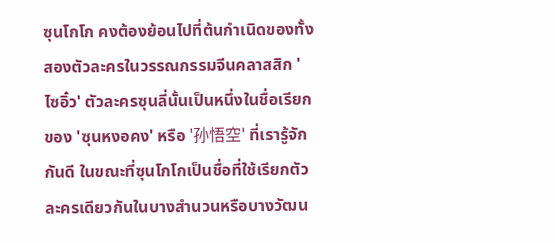ซุนโกโก คงต้องย้อนไปที่ต้นกำเนิดของทั้งสองตัวละครในวรรณกรรมจีนคลาสสิก 'ไซอิ๋ว' ตัวละครซุนลี่นั้นเป็นหนึ่งในชื่อเรียกของ 'ซุนหงอคง' หรือ '孙悟空' ที่เรารู้จักกันดี ในขณะที่ซุนโกโกเป็นชื่อที่ใช้เรียกตัวละครเดียวกันในบางสำนวนหรือบางวัฒน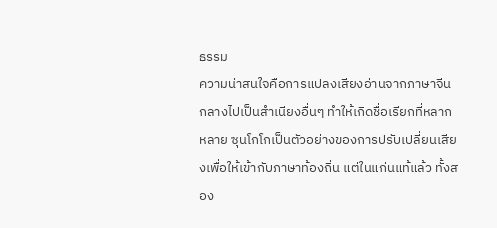ธรรม
ความน่าสนใจคือการแปลงเสียงอ่านจากภาษาจีนกลางไปเป็นสำเนียงอื่นๆ ทำให้เกิดชื่อเรียกที่หลากหลาย ซุนโกโกเป็นตัวอย่างของการปรับเปลี่ยนเสียงเพื่อให้เข้ากับภาษาท้องถิ่น แต่ในแก่นแท้แล้ว ทั้งสอง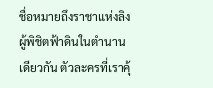ชื่อหมายถึงราชาแห่งลิงผู้พิชิตฟ้าดินในตำนานเดียวกัน ตัวละครที่เราคุ้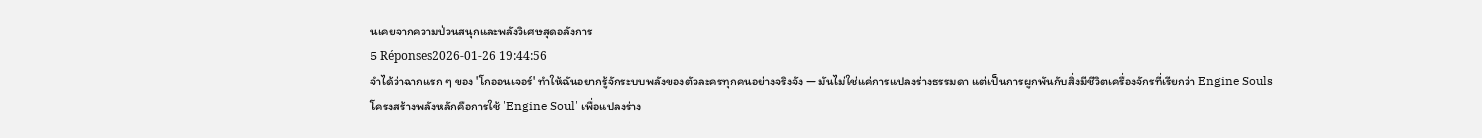นเคยจากความป่วนสนุกและพลังวิเศษสุดอลังการ
5 Réponses2026-01-26 19:44:56
จำได้ว่าฉากแรก ๆ ของ 'โกออนเจอร์' ทำให้ฉันอยากรู้จักระบบพลังของตัวละครทุกคนอย่างจริงจัง — มันไม่ใช่แค่การแปลงร่างธรรมดา แต่เป็นการผูกพันกับสิ่งมีชีวิตเครื่องจักรที่เรียกว่า Engine Souls
โครงสร้างพลังหลักคือการใช้ 'Engine Soul' เพื่อแปลงร่าง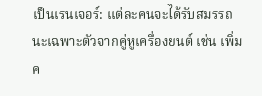เป็นเรนเจอร์: แต่ละคนจะได้รับสมรรถนะเฉพาะตัวจากคู่หูเครื่องยนต์ เช่น เพิ่มค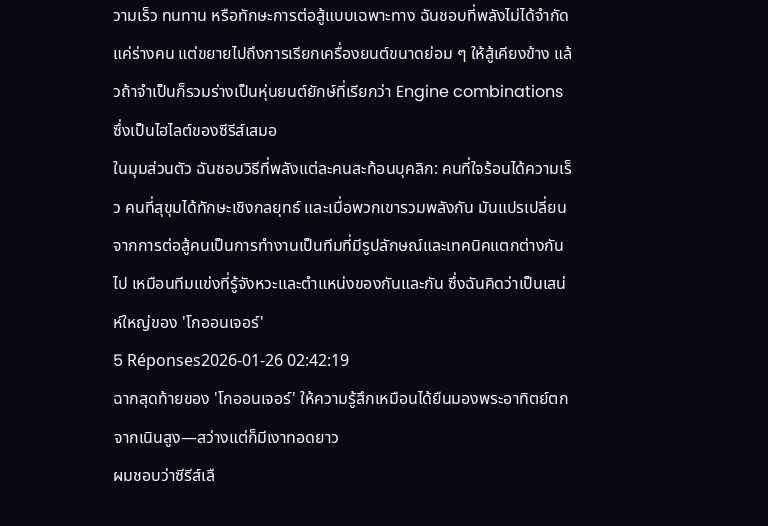วามเร็ว ทนทาน หรือทักษะการต่อสู้แบบเฉพาะทาง ฉันชอบที่พลังไม่ได้จำกัดแค่ร่างคน แต่ขยายไปถึงการเรียกเครื่องยนต์ขนาดย่อม ๆ ให้สู้เคียงข้าง แล้วถ้าจำเป็นก็รวมร่างเป็นหุ่นยนต์ยักษ์ที่เรียกว่า Engine combinations ซึ่งเป็นไฮไลต์ของซีรีส์เสมอ
ในมุมส่วนตัว ฉันชอบวิธีที่พลังแต่ละคนสะท้อนบุคลิก: คนที่ใจร้อนได้ความเร็ว คนที่สุขุมได้ทักษะเชิงกลยุทธ์ และเมื่อพวกเขารวมพลังกัน มันแปรเปลี่ยนจากการต่อสู้คนเป็นการทำงานเป็นทีมที่มีรูปลักษณ์และเทคนิคแตกต่างกันไป เหมือนทีมแข่งที่รู้จังหวะและตำแหน่งของกันและกัน ซึ่งฉันคิดว่าเป็นเสน่ห์ใหญ่ของ 'โกออนเจอร์'
5 Réponses2026-01-26 02:42:19
ฉากสุดท้ายของ 'โกออนเจอร์' ให้ความรู้สึกเหมือนได้ยืนมองพระอาทิตย์ตกจากเนินสูง—สว่างแต่ก็มีเงาทอดยาว
ผมชอบว่าซีรีส์เลื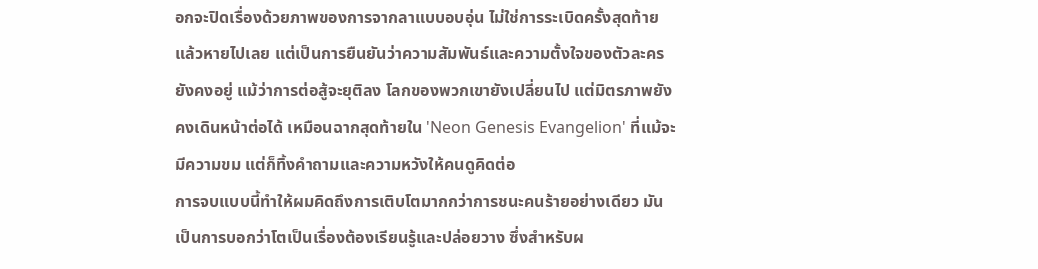อกจะปิดเรื่องด้วยภาพของการจากลาแบบอบอุ่น ไม่ใช่การระเบิดครั้งสุดท้ายแล้วหายไปเลย แต่เป็นการยืนยันว่าความสัมพันธ์และความตั้งใจของตัวละครยังคงอยู่ แม้ว่าการต่อสู้จะยุติลง โลกของพวกเขายังเปลี่ยนไป แต่มิตรภาพยังคงเดินหน้าต่อได้ เหมือนฉากสุดท้ายใน 'Neon Genesis Evangelion' ที่แม้จะมีความขม แต่ก็ทิ้งคำถามและความหวังให้คนดูคิดต่อ
การจบแบบนี้ทำให้ผมคิดถึงการเติบโตมากกว่าการชนะคนร้ายอย่างเดียว มันเป็นการบอกว่าโตเป็นเรื่องต้องเรียนรู้และปล่อยวาง ซึ่งสำหรับผ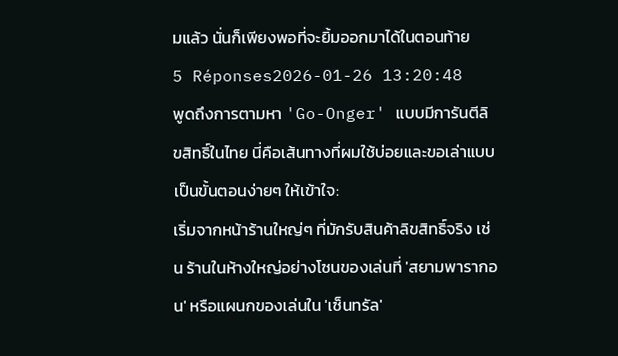มแล้ว นั่นก็เพียงพอที่จะยิ้มออกมาได้ในตอนท้าย
5 Réponses2026-01-26 13:20:48
พูดถึงการตามหา 'Go-Onger' แบบมีการันตีลิขสิทธิ์ในไทย นี่คือเส้นทางที่ผมใช้บ่อยและขอเล่าแบบเป็นขั้นตอนง่ายๆ ให้เข้าใจ:
เริ่มจากหน้าร้านใหญ่ๆ ที่มักรับสินค้าลิขสิทธิ์จริง เช่น ร้านในห้างใหญ่อย่างโซนของเล่นที่ 'สยามพารากอน' หรือแผนกของเล่นใน 'เซ็นทรัล'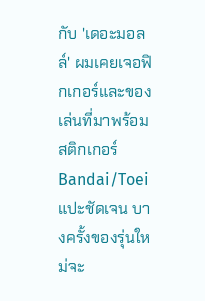กับ 'เดอะมอลล์' ผมเคยเจอฟิกเกอร์และของเล่นที่มาพร้อมสติกเกอร์ Bandai/Toei แปะชัดเจน บางครั้งของรุ่นใหม่จะ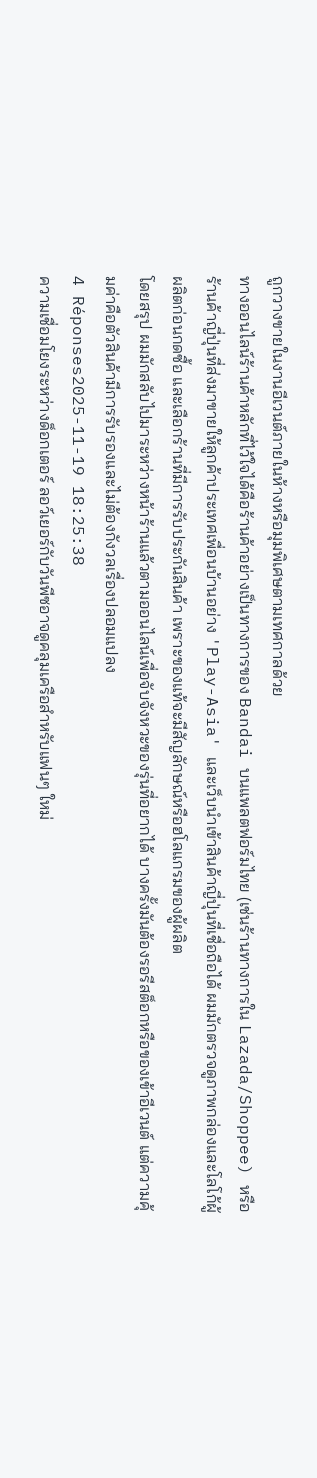ถูกวางขายในงานอีเวนต์ภายในห้างหรือมุมพิเศษตามเทศกาลด้วย
ทางออนไลน์ร้านค้าหลักที่ไว้ใจได้คือร้านค้าอย่างเป็นทางการของ Bandai บนแพลตฟอร์มไทย (เช่นร้านทางการใน Lazada/Shoppee) หรือร้านค้าญี่ปุ่นที่ส่งมาขายให้ลูกค้าประเทศเพื่อนบ้านอย่าง 'Play-Asia' และเว็บนำเข้าสินค้าญี่ปุ่นที่เชื่อถือได้ ผมมักตรวจดูภาพกล่องและโลโก้ผู้ผลิตก่อนกดซื้อ และเลือกร้านที่มีการรับประกันสินค้า เพราะของแท้จะมีสัญลักษณ์หรือฮโลแกรมของผู้ผลิต
โดยสรุป ผมมักสลับไปมาระหว่างหน้าร้านแล้วตามออนไลน์เพื่อจับจังหวะของรุ่นที่อยากได้ บางครั้งมันต้องรอรีสต็อกหรือของเข้าอีเวนต์ แต่ความคุ้มค่าคือตัวสินค้ามีการรับรองและไม่ต้องกังวลเรื่องปลอมแปลง
4 Réponses2025-11-19 18:25:38
ความเชื่อมโยงระหว่างด็อกเตอร์ ลอว์เยอร์กับวันพีซอาจดูคลุมเครือสำหรับแฟนๆ ใหม่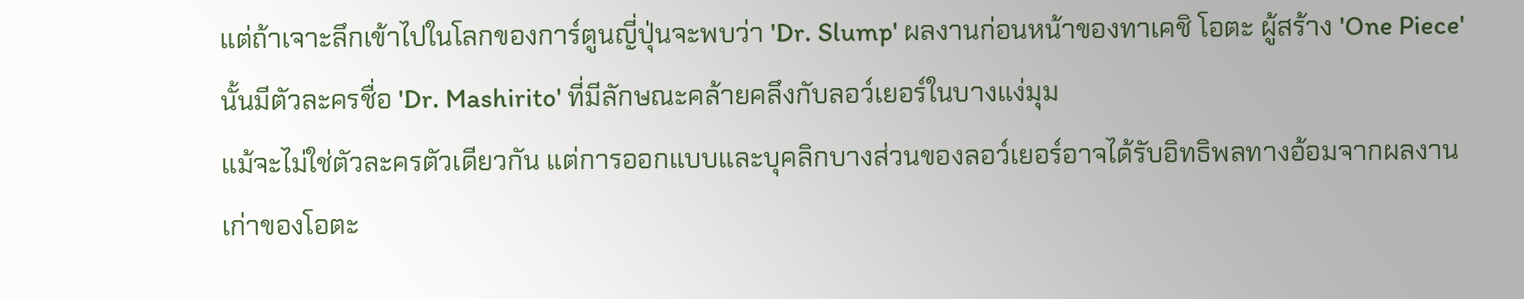แต่ถ้าเจาะลึกเข้าไปในโลกของการ์ตูนญี่ปุ่นจะพบว่า 'Dr. Slump' ผลงานก่อนหน้าของทาเคชิ โอตะ ผู้สร้าง 'One Piece' นั้นมีตัวละครชื่อ 'Dr. Mashirito' ที่มีลักษณะคล้ายคลึงกับลอว์เยอร์ในบางแง่มุม
แม้จะไม่ใช่ตัวละครตัวเดียวกัน แต่การออกแบบและบุคลิกบางส่วนของลอว์เยอร์อาจได้รับอิทธิพลทางอ้อมจากผลงานเก่าของโอตะ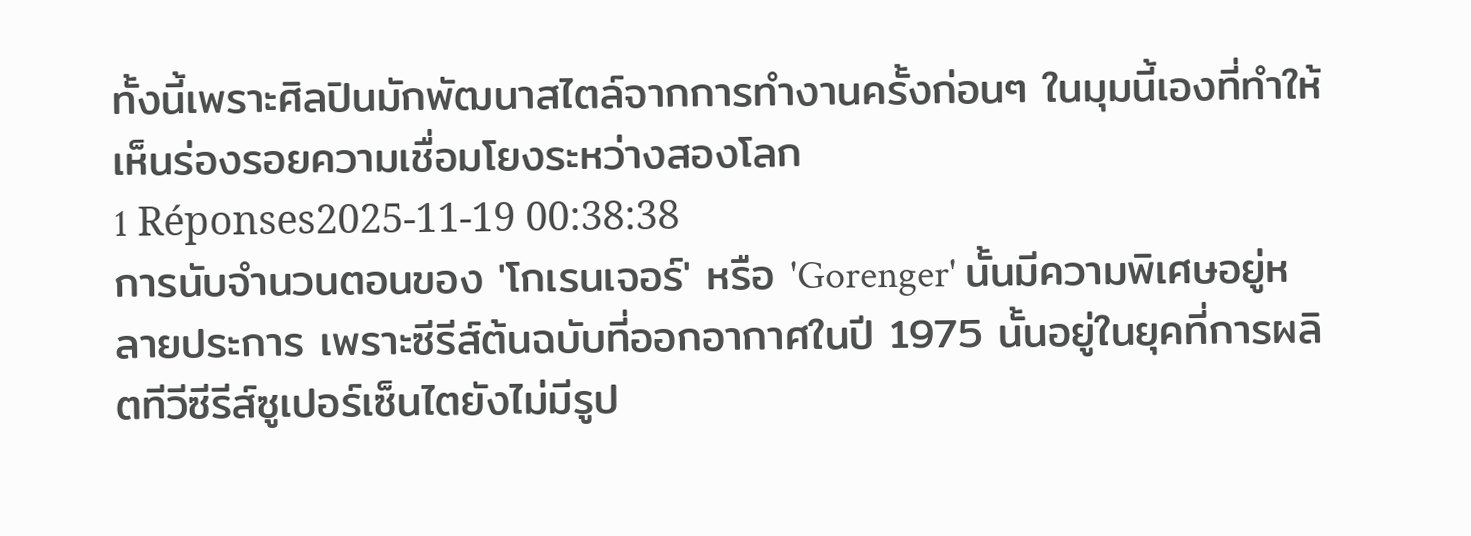ทั้งนี้เพราะศิลปินมักพัฒนาสไตล์จากการทำงานครั้งก่อนๆ ในมุมนี้เองที่ทำให้เห็นร่องรอยความเชื่อมโยงระหว่างสองโลก
1 Réponses2025-11-19 00:38:38
การนับจำนวนตอนของ 'โกเรนเจอร์' หรือ 'Gorenger' นั้นมีความพิเศษอยู่หลายประการ เพราะซีรีส์ต้นฉบับที่ออกอากาศในปี 1975 นั้นอยู่ในยุคที่การผลิตทีวีซีรีส์ซูเปอร์เซ็นไตยังไม่มีรูป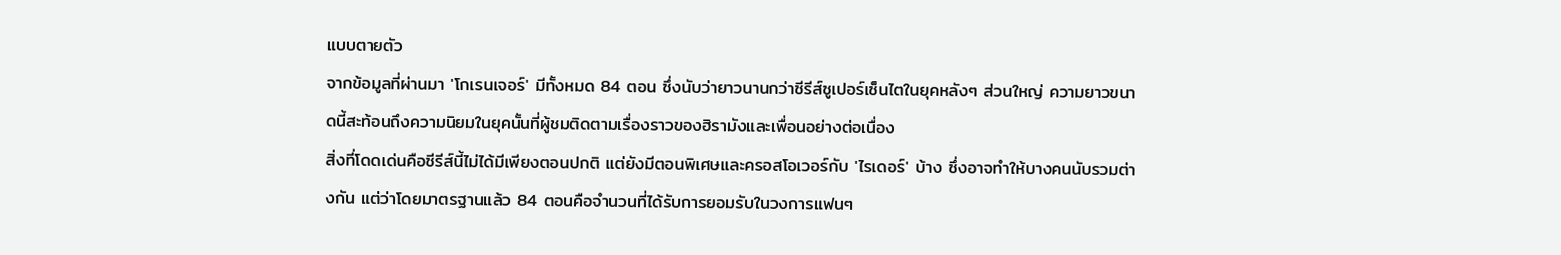แบบตายตัว
จากข้อมูลที่ผ่านมา 'โกเรนเจอร์' มีทั้งหมด 84 ตอน ซึ่งนับว่ายาวนานกว่าซีรีส์ซูเปอร์เซ็นไตในยุคหลังๆ ส่วนใหญ่ ความยาวขนาดนี้สะท้อนถึงความนิยมในยุคนั้นที่ผู้ชมติดตามเรื่องราวของฮิรามังและเพื่อนอย่างต่อเนื่อง
สิ่งที่โดดเด่นคือซีรีส์นี้ไม่ได้มีเพียงตอนปกติ แต่ยังมีตอนพิเศษและครอสโอเวอร์กับ 'ไรเดอร์' บ้าง ซึ่งอาจทำให้บางคนนับรวมต่างกัน แต่ว่าโดยมาตรฐานแล้ว 84 ตอนคือจำนวนที่ได้รับการยอมรับในวงการแฟนๆ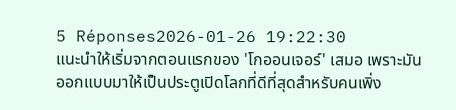5 Réponses2026-01-26 19:22:30
แนะนำให้เริ่มจากตอนแรกของ 'โกออนเจอร์' เสมอ เพราะมันออกแบบมาให้เป็นประตูเปิดโลกที่ดีที่สุดสำหรับคนเพิ่ง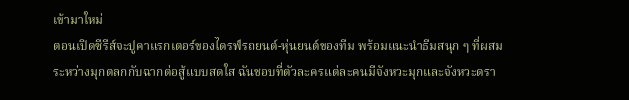เข้ามาใหม่
ตอนเปิดซีรีส์จะปูคาแรกเตอร์ของไดรฟ์รถยนต์-หุ่นยนต์ของทีม พร้อมแนะนำธีมสนุก ๆ ที่ผสมระหว่างมุกตลกกับฉากต่อสู้แบบสดใส ฉันชอบที่ตัวละครแต่ละคนมีจังหวะมุกและจังหวะดรา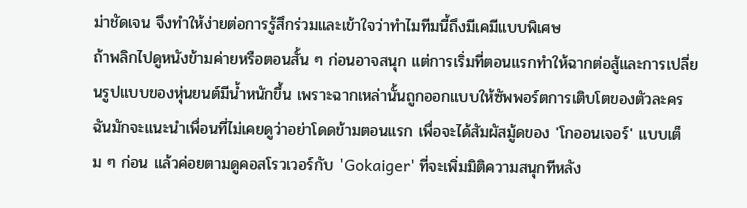ม่าชัดเจน จึงทำให้ง่ายต่อการรู้สึกร่วมและเข้าใจว่าทำไมทีมนี้ถึงมีเคมีแบบพิเศษ
ถ้าพลิกไปดูหนังข้ามค่ายหรือตอนสั้น ๆ ก่อนอาจสนุก แต่การเริ่มที่ตอนแรกทำให้ฉากต่อสู้และการเปลี่ยนรูปแบบของหุ่นยนต์มีน้ำหนักขึ้น เพราะฉากเหล่านั้นถูกออกแบบให้ซัพพอร์ตการเติบโตของตัวละคร ฉันมักจะแนะนำเพื่อนที่ไม่เคยดูว่าอย่าโดดข้ามตอนแรก เพื่อจะได้สัมผัสมู้ดของ 'โกออนเจอร์' แบบเต็ม ๆ ก่อน แล้วค่อยตามดูคอสโรวเวอร์กับ 'Gokaiger' ที่จะเพิ่มมิติความสนุกทีหลัง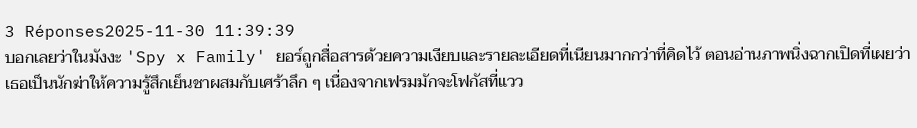3 Réponses2025-11-30 11:39:39
บอกเลยว่าในมังงะ 'Spy x Family' ยอร์ถูกสื่อสารด้วยความเงียบและรายละเอียดที่เนียนมากกว่าที่คิดไว้ ตอนอ่านภาพนิ่งฉากเปิดที่เผยว่าเธอเป็นนักฆ่าให้ความรู้สึกเย็นชาผสมกับเศร้าลึก ๆ เนื่องจากเฟรมมักจะโฟกัสที่แวว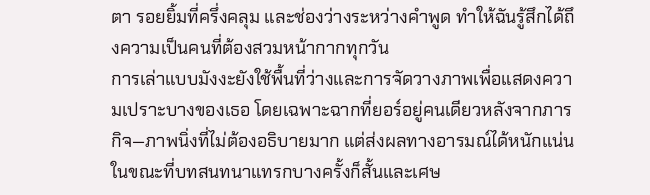ตา รอยยิ้มที่ครึ่งคลุม และช่องว่างระหว่างคำพูด ทำให้ฉันรู้สึกได้ถึงความเป็นคนที่ต้องสวมหน้ากากทุกวัน
การเล่าแบบมังงะยังใช้พื้นที่ว่างและการจัดวางภาพเพื่อแสดงความเปราะบางของเธอ โดยเฉพาะฉากที่ยอร์อยู่คนเดียวหลังจากภารกิจ—ภาพนิ่งที่ไม่ต้องอธิบายมาก แต่ส่งผลทางอารมณ์ได้หนักแน่น ในขณะที่บทสนทนาแทรกบางครั้งก็สั้นและเศษ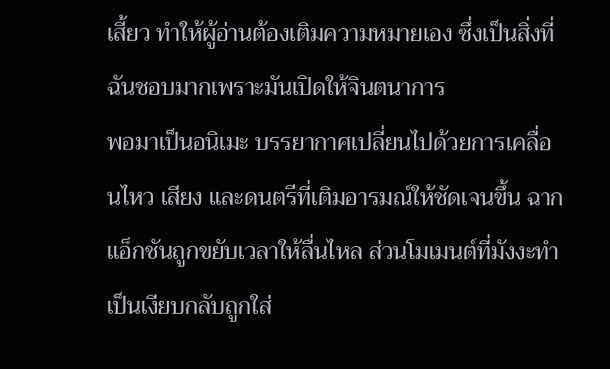เสี้ยว ทำให้ผู้อ่านต้องเติมความหมายเอง ซึ่งเป็นสิ่งที่ฉันชอบมากเพราะมันเปิดให้จินตนาการ
พอมาเป็นอนิเมะ บรรยากาศเปลี่ยนไปด้วยการเคลื่อนไหว เสียง และดนตรีที่เติมอารมณ์ให้ชัดเจนขึ้น ฉากแอ็กชันถูกขยับเวลาให้ลื่นไหล ส่วนโมเมนต์ที่มังงะทำเป็นเงียบกลับถูกใส่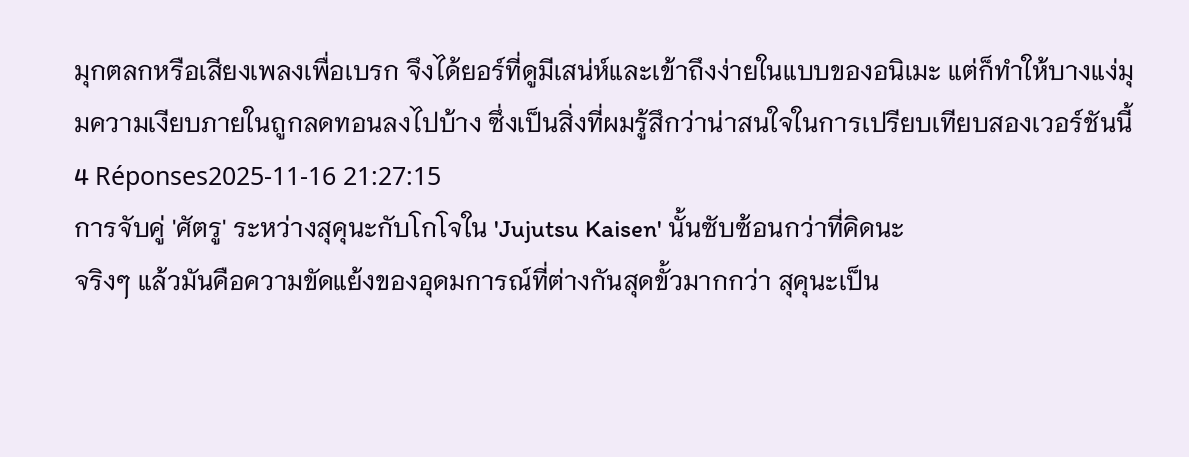มุกตลกหรือเสียงเพลงเพื่อเบรก จึงได้ยอร์ที่ดูมีเสน่ห์และเข้าถึงง่ายในแบบของอนิเมะ แต่ก็ทำให้บางแง่มุมความเงียบภายในถูกลดทอนลงไปบ้าง ซึ่งเป็นสิ่งที่ผมรู้สึกว่าน่าสนใจในการเปรียบเทียบสองเวอร์ชันนี้
4 Réponses2025-11-16 21:27:15
การจับคู่ 'ศัตรู' ระหว่างสุคุนะกับโกโจใน 'Jujutsu Kaisen' นั้นซับซ้อนกว่าที่คิดนะ
จริงๆ แล้วมันคือความขัดแย้งของอุดมการณ์ที่ต่างกันสุดขั้วมากกว่า สุคุนะเป็น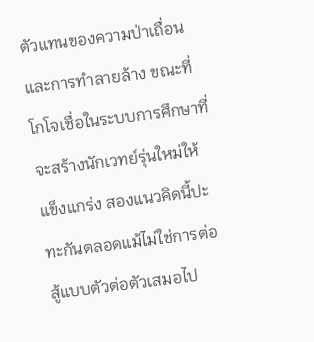ตัวแทนของความป่าเถื่อนและการทำลายล้าง ขณะที่โกโจเชื่อในระบบการศึกษาที่จะสร้างนักเวทย์รุ่นใหม่ให้แข็งแกร่ง สองแนวคิดนี้ปะทะกันตลอดแม้ไม่ใช่การต่อสู้แบบตัวต่อตัวเสมอไป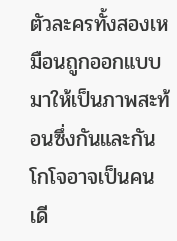ตัวละครทั้งสองเหมือนถูกออกแบบมาให้เป็นภาพสะท้อนซึ่งกันและกัน โกโจอาจเป็นคนเดี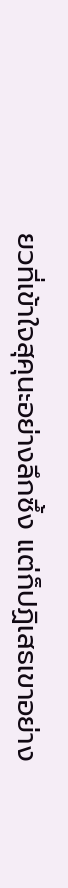ยวที่เข้าใจสุคุนะอย่างลึกซึ้ง แต่ก็ปฏิเสธเขาอย่าง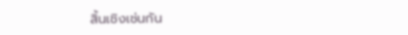สิ้นเชิงเช่นกัน